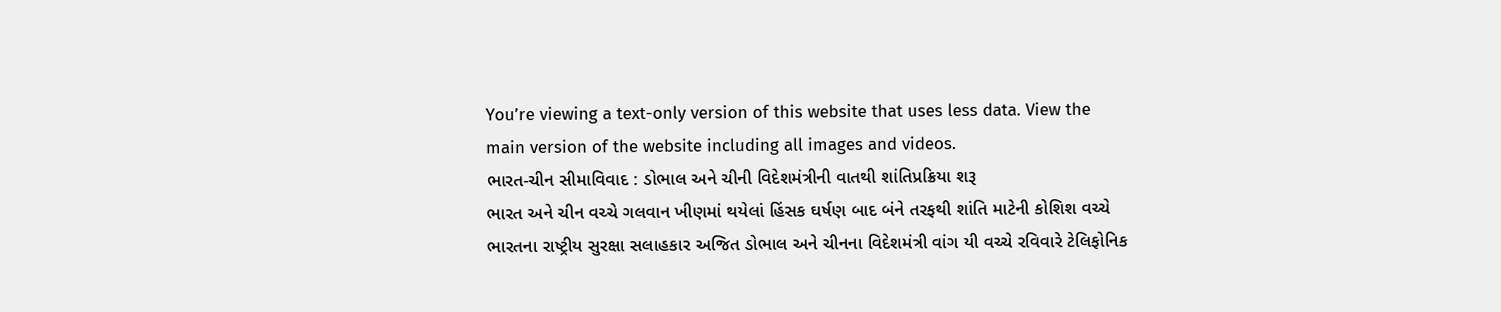You’re viewing a text-only version of this website that uses less data. View the main version of the website including all images and videos.
ભારત-ચીન સીમાવિવાદ : ડોભાલ અને ચીની વિદેશમંત્રીની વાતથી શાંતિપ્રક્રિયા શરૂ
ભારત અને ચીન વચ્ચે ગલવાન ખીણમાં થયેલાં હિંસક ઘર્ષણ બાદ બંને તરફથી શાંતિ માટેની કોશિશ વચ્ચે ભારતના રાષ્ટ્રીય સુરક્ષા સલાહકાર અજિત ડોભાલ અને ચીનના વિદેશમંત્રી વાંગ યી વચ્ચે રવિવારે ટેલિફોનિક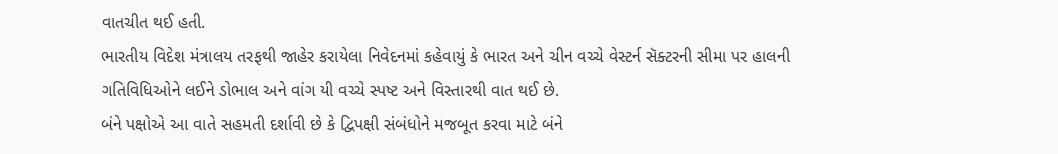વાતચીત થઈ હતી.
ભારતીય વિદેશ મંત્રાલય તરફથી જાહેર કરાયેલા નિવેદનમાં કહેવાયું કે ભારત અને ચીન વચ્ચે વેસ્ટર્ન સૅક્ટરની સીમા પર હાલની ગતિવિધિઓને લઈને ડોભાલ અને વાંગ યી વચ્ચે સ્પષ્ટ અને વિસ્તારથી વાત થઈ છે.
બંને પક્ષોએ આ વાતે સહમતી દર્શાવી છે કે દ્વિપક્ષી સંબંધોને મજબૂત કરવા માટે બંને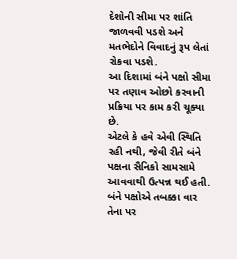દેશોની સીમા પર શાંતિ જાળવવી પડશે અને મતભેદોને વિવાદનું રૂપ લેતાં રોકવા પડશે.
આ દિશામાં બંને પક્ષો સીમા પર તણાવ ઓછો કરવાની પ્રક્રિયા પર કામ કરી ચૂક્યા છે.
એટલે કે હવે એવી સ્થિતિ રહી નથી, જેવી રીતે બંને પક્ષના સૈનિકો સામસામે આવવાથી ઉત્પન્ન થઈ હતી. બંને પક્ષોએ તબક્કા વાર તેના પર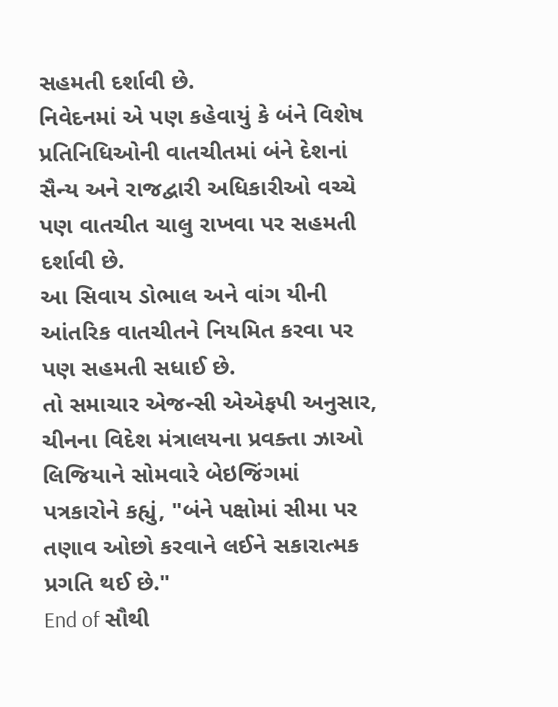સહમતી દર્શાવી છે.
નિવેદનમાં એ પણ કહેવાયું કે બંને વિશેષ પ્રતિનિધિઓની વાતચીતમાં બંને દેશનાં સૈન્ય અને રાજદ્વારી અધિકારીઓ વચ્ચે પણ વાતચીત ચાલુ રાખવા પર સહમતી દર્શાવી છે.
આ સિવાય ડોભાલ અને વાંગ યીની આંતરિક વાતચીતને નિયમિત કરવા પર પણ સહમતી સધાઈ છે.
તો સમાચાર એજન્સી એએફપી અનુસાર, ચીનના વિદેશ મંત્રાલયના પ્રવક્તા ઝાઓ લિજિયાને સોમવારે બેઇજિંગમાં પત્રકારોને કહ્યું, "બંને પક્ષોમાં સીમા પર તણાવ ઓછો કરવાને લઈને સકારાત્મક પ્રગતિ થઈ છે."
End of સૌથી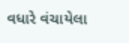વધારે વંચાયેલા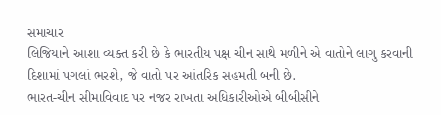સમાચાર
લિજિયાને આશા વ્યક્ત કરી છે કે ભારતીય પક્ષ ચીન સાથે મળીને એ વાતોને લાગુ કરવાની દિશામાં પગલાં ભરશે, જે વાતો પર આંતરિક સહમતી બની છે.
ભારત-ચીન સીમાવિવાદ પર નજર રાખતા અધિકારીઓએ બીબીસીને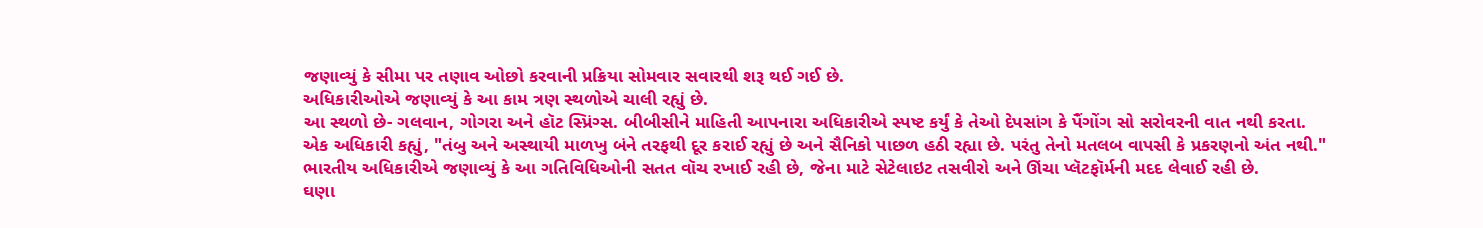જણાવ્યું કે સીમા પર તણાવ ઓછો કરવાની પ્રક્રિયા સોમવાર સવારથી શરૂ થઈ ગઈ છે.
અધિકારીઓએ જણાવ્યું કે આ કામ ત્રણ સ્થળોએ ચાલી રહ્યું છે.
આ સ્થળો છે- ગલવાન, ગોગરા અને હૉટ સ્પ્રિંગ્સ. બીબીસીને માહિતી આપનારા અધિકારીએ સ્પષ્ટ કર્યું કે તેઓ દેપસાંગ કે પૈંગોંગ સો સરોવરની વાત નથી કરતા.
એક અધિકારી કહ્યું, "તંબુ અને અસ્થાયી માળખુ બંને તરફથી દૂર કરાઈ રહ્યું છે અને સૈનિકો પાછળ હઠી રહ્યા છે. પરંતુ તેનો મતલબ વાપસી કે પ્રકરણનો અંત નથી."
ભારતીય અધિકારીએ જણાવ્યું કે આ ગતિવિધિઓની સતત વૉચ રખાઈ રહી છે, જેના માટે સેટેલાઇટ તસવીરો અને ઊંચા પ્લૅટફૉર્મની મદદ લેવાઈ રહી છે.
ઘણા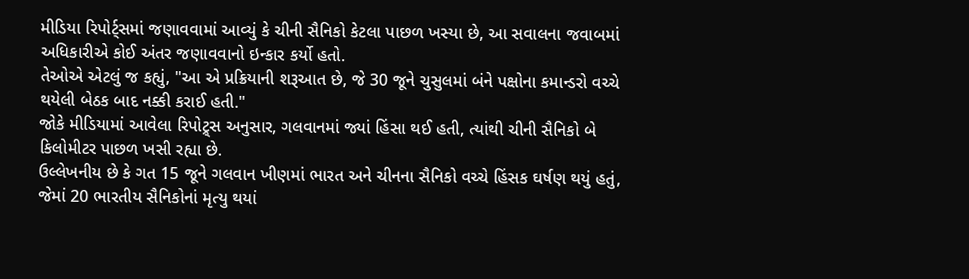મીડિયા રિપોર્ટ્સમાં જણાવવામાં આવ્યું કે ચીની સૈનિકો કેટલા પાછળ ખસ્યા છે, આ સવાલના જવાબમાં અધિકારીએ કોઈ અંતર જણાવવાનો ઇન્કાર કર્યો હતો.
તેઓએ એટલું જ કહ્યું, "આ એ પ્રક્રિયાની શરૂઆત છે, જે 30 જૂને ચુસુલમાં બંને પક્ષોના કમાન્ડરો વચ્ચે થયેલી બેઠક બાદ નક્કી કરાઈ હતી."
જોકે મીડિયામાં આવેલા રિપોટ્ર્સ અનુસાર, ગલવાનમાં જ્યાં હિંસા થઈ હતી, ત્યાંથી ચીની સૈનિકો બે કિલોમીટર પાછળ ખસી રહ્યા છે.
ઉલ્લેખનીય છે કે ગત 15 જૂને ગલવાન ખીણમાં ભારત અને ચીનના સૈનિકો વચ્ચે હિંસક ઘર્ષણ થયું હતું, જેમાં 20 ભારતીય સૈનિકોનાં મૃત્યુ થયાં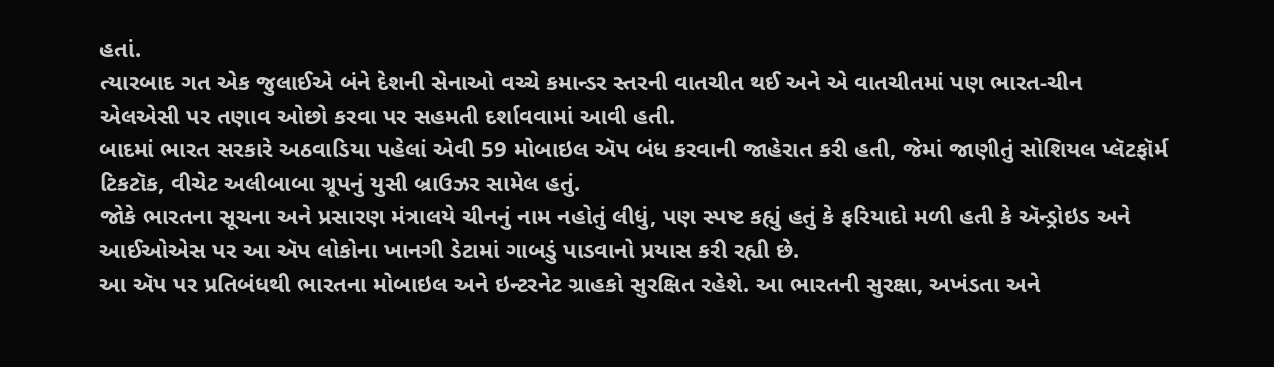હતાં.
ત્યારબાદ ગત એક જુલાઈએ બંને દેશની સેનાઓ વચ્ચે કમાન્ડર સ્તરની વાતચીત થઈ અને એ વાતચીતમાં પણ ભારત-ચીન એલએસી પર તણાવ ઓછો કરવા પર સહમતી દર્શાવવામાં આવી હતી.
બાદમાં ભારત સરકારે અઠવાડિયા પહેલાં એવી 59 મોબાઇલ ઍપ બંધ કરવાની જાહેરાત કરી હતી, જેમાં જાણીતું સોશિયલ પ્લૅટફૉર્મ ટિકટૉક, વીચેટ અલીબાબા ગ્રૂપનું યુસી બ્રાઉઝર સામેલ હતું.
જોકે ભારતના સૂચના અને પ્રસારણ મંત્રાલયે ચીનનું નામ નહોતું લીધું, પણ સ્પષ્ટ કહ્યું હતું કે ફરિયાદો મળી હતી કે ઍન્ડ્રોઇડ અને આઈઓએસ પર આ ઍપ લોકોના ખાનગી ડેટામાં ગાબડું પાડવાનો પ્રયાસ કરી રહ્યી છે.
આ ઍપ પર પ્રતિબંધથી ભારતના મોબાઇલ અને ઇન્ટરનેટ ગ્રાહકો સુરક્ષિત રહેશે. આ ભારતની સુરક્ષા, અખંડતા અને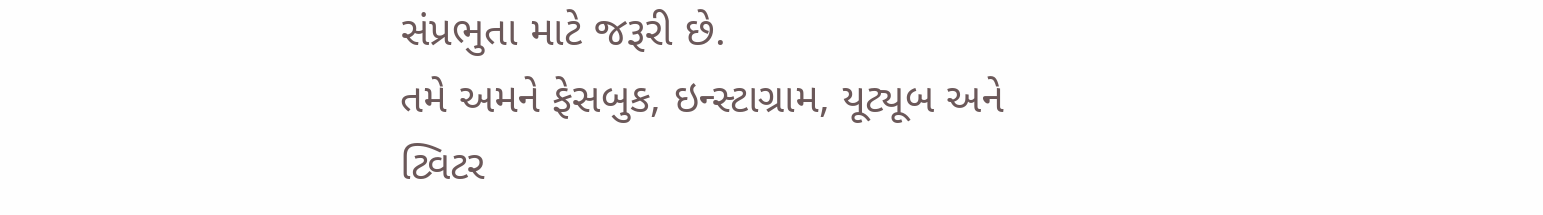સંપ્રભુતા માટે જરૂરી છે.
તમે અમને ફેસબુક, ઇન્સ્ટાગ્રામ, યૂટ્યૂબ અને ટ્વિટર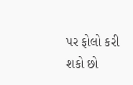પર ફોલો કરી શકો છો